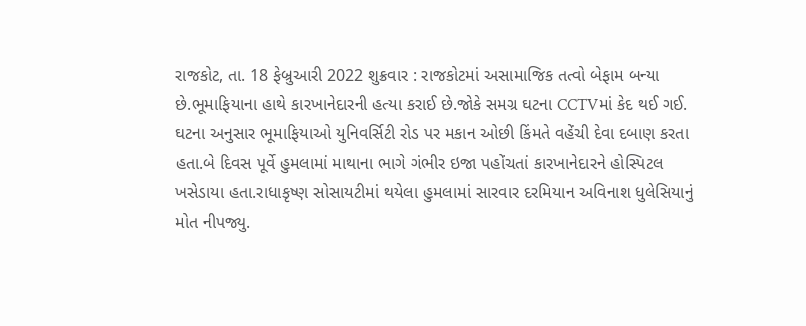રાજકોટ, તા. 18 ફેબ્રુઆરી 2022 શુક્રવાર : રાજકોટમાં અસામાજિક તત્વો બેફામ બન્યા છે.ભૂમાફિયાના હાથે કારખાનેદારની હત્યા કરાઈ છે.જોકે સમગ્ર ઘટના CCTVમાં કેદ થઈ ગઈ.
ઘટના અનુસાર ભૂમાફિયાઓ યુનિવર્સિટી રોડ પર મકાન ઓછી કિંમતે વહેંચી દેવા દબાણ કરતા હતા.બે દિવસ પૂર્વે હુમલામાં માથાના ભાગે ગંભીર ઇજા પહોંચતાં કારખાનેદારને હોસ્પિટલ ખસેડાયા હતા.રાધાકૃષ્ણ સોસાયટીમાં થયેલા હુમલામાં સારવાર દરમિયાન અવિનાશ ધુલેસિયાનું મોત નીપજ્યુ.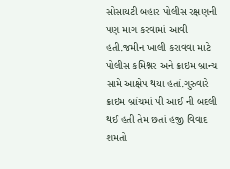સોસાયટી બહાર પોલીસ રક્ષણની પણ માગ કરવામાં આવી હતી.જમીન ખાલી કરાવવા માટે પોલીસ કમિશ્નર અને ક્રાઇમ બ્રાન્ચ સામે આક્ષેપ થયા હતાં.ગુરુવારે ક્રાઇમ બ્રાંચમાં પી આઈ ની બદલી થઈ હતી તેમ છતાં હજી વિવાદ શમતો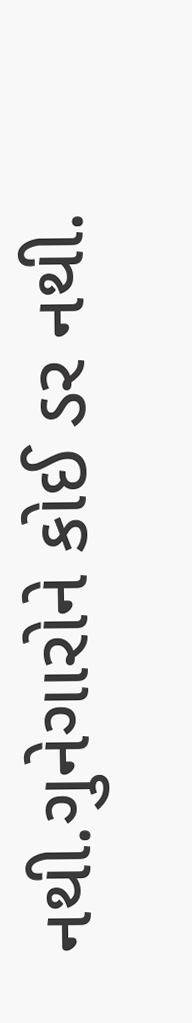નથી.ગુનેગારોને કોઈ ડર નથી.